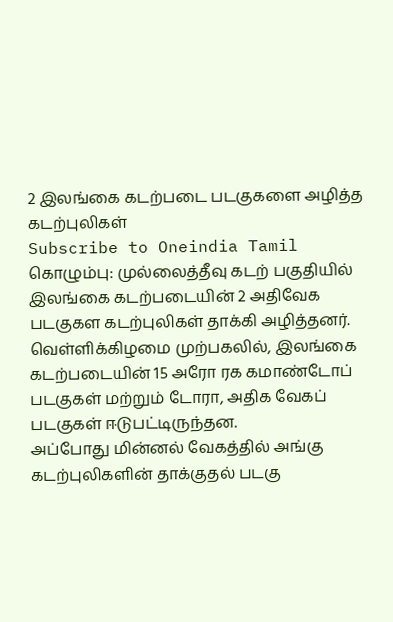2 இலங்கை கடற்படை படகுகளை அழித்த கடற்புலிகள்
Subscribe to Oneindia Tamil
கொழும்பு: முல்லைத்தீவு கடற் பகுதியில் இலங்கை கடற்படையின் 2 அதிவேக படகுகள கடற்புலிகள் தாக்கி அழித்தனர்.
வெள்ளிக்கிழமை முற்பகலில், இலங்கை கடற்படையின் 15 அரோ ரக கமாண்டோப் படகுகள் மற்றும் டோரா, அதிக வேகப் படகுகள் ஈடுபட்டிருந்தன.
அப்போது மின்னல் வேகத்தில் அங்கு கடற்புலிகளின் தாக்குதல் படகு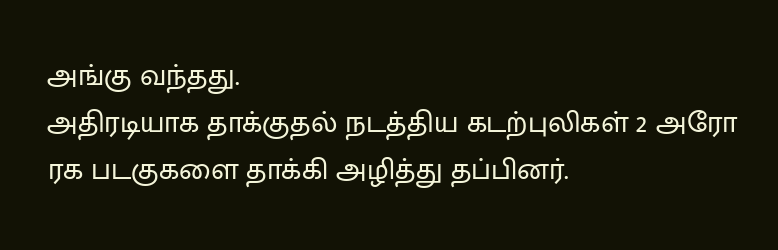அங்கு வந்தது.
அதிரடியாக தாக்குதல் நடத்திய கடற்புலிகள் 2 அரோ ரக படகுகளை தாக்கி அழித்து தப்பினர்.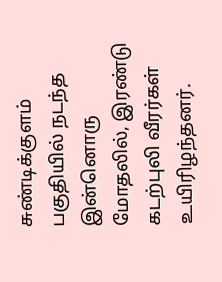சுண்டிக்குளம் பகுதியில் நடந்த இன்னொரு மோதலில், இரண்டு கடற்புலி வீரர்கள் உயிரிழந்தனர்.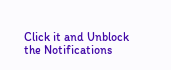Click it and Unblock the Notifications